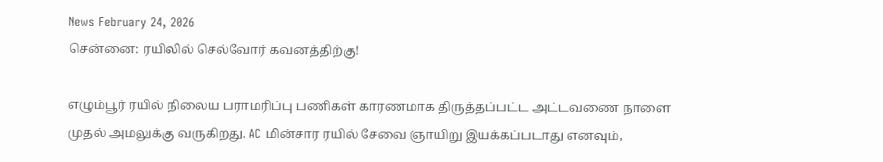News February 24, 2026
சென்னை: ரயிலில் செல்வோர் கவனத்திற்கு!

எழும்பூர் ரயில் நிலைய பராமரிப்பு பணிகள் காரணமாக திருத்தப்பட்ட அட்டவணை நாளை முதல் அமலுக்கு வருகிறது. AC மின்சார ரயில் சேவை ஞாயிறு இயக்கப்படாது எனவும்,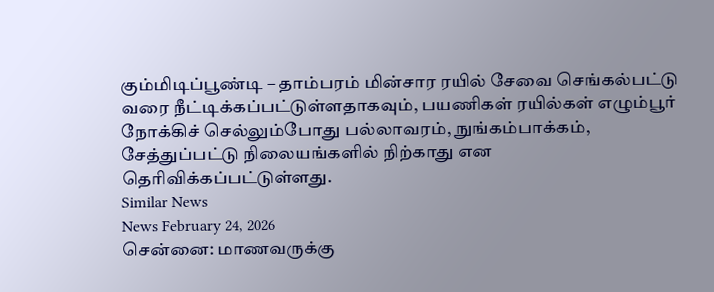கும்மிடிப்பூண்டி – தாம்பரம் மின்சார ரயில் சேவை செங்கல்பட்டு வரை நீட்டிக்கப்பட்டுள்ளதாகவும், பயணிகள் ரயில்கள் எழும்பூர் நோக்கிச் செல்லும்போது பல்லாவரம், நுங்கம்பாக்கம், சேத்துப்பட்டு நிலையங்களில் நிற்காது என தெரிவிக்கப்பட்டுள்ளது.
Similar News
News February 24, 2026
சென்னை: மாணவருக்கு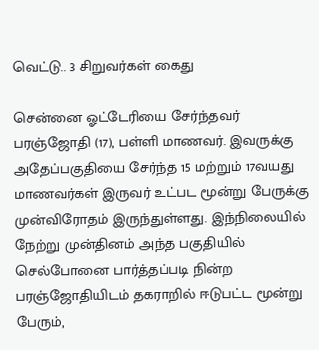வெட்டு.. 3 சிறுவர்கள் கைது

சென்னை ஓட்டேரியை சேர்ந்தவர் பரஞ்ஜோதி (17), பள்ளி மாணவர். இவருக்கு அதேப்பகுதியை சேர்ந்த 15 மற்றும் 17வயது மாணவர்கள் இருவர் உட்பட மூன்று பேருக்கு முன்விரோதம் இருந்துள்ளது. இந்நிலையில் நேற்று முன்தினம் அந்த பகுதியில் செல்போனை பார்த்தப்படி நின்ற பரஞ்ஜோதியிடம் தகராறில் ஈடுபட்ட மூன்று பேரும்,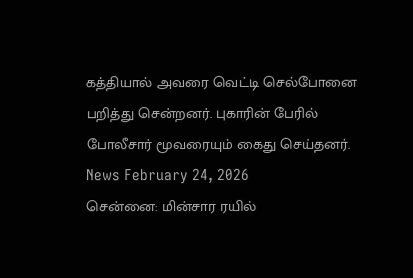கத்தியால் அவரை வெட்டி செல்போனை பறித்து சென்றனர். புகாரின் பேரில் போலீசார் மூவரையும் கைது செய்தனர்.
News February 24, 2026
சென்னை: மின்சார ரயில்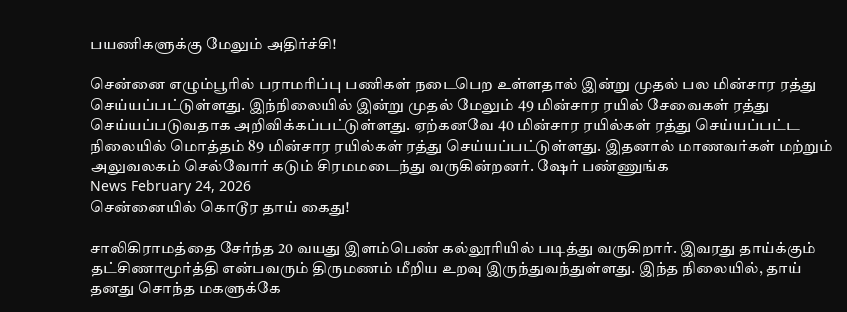பயணிகளுக்கு மேலும் அதிர்ச்சி!

சென்னை எழும்பூரில் பராமரிப்பு பணிகள் நடைபெற உள்ளதால் இன்று முதல் பல மின்சார ரத்து செய்யப்பட்டுள்ளது. இந்நிலையில் இன்று முதல் மேலும் 49 மின்சார ரயில் சேவைகள் ரத்து செய்யப்படுவதாக அறிவிக்கப்பட்டுள்ளது. ஏற்கனவே 40 மின்சார ரயில்கள் ரத்து செய்யப்பட்ட நிலையில் மொத்தம் 89 மின்சார ரயில்கள் ரத்து செய்யப்பட்டுள்ளது. இதனால் மாணவர்கள் மற்றும் அலுவலகம் செல்வோர் கடும் சிரமமடைந்து வருகின்றனர். ஷேர் பண்ணுங்க
News February 24, 2026
சென்னையில் கொடூர தாய் கைது!

சாலிகிராமத்தை சேர்ந்த 20 வயது இளம்பெண் கல்லூரியில் படித்து வருகிறார். இவரது தாய்க்கும் தட்சிணாமூர்த்தி என்பவரும் திருமணம் மீறிய உறவு இருந்துவந்துள்ளது. இந்த நிலையில், தாய் தனது சொந்த மகளுக்கே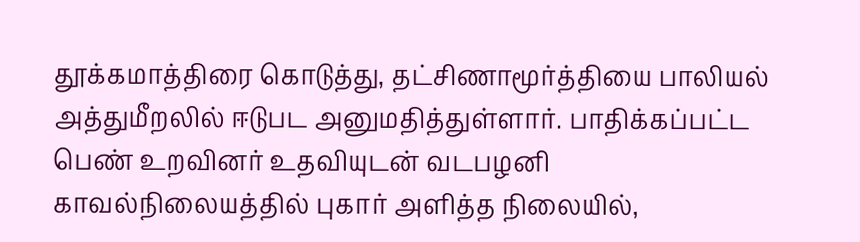தூக்கமாத்திரை கொடுத்து, தட்சிணாமூர்த்தியை பாலியல் அத்துமீறலில் ஈடுபட அனுமதித்துள்ளார். பாதிக்கப்பட்ட பெண் உறவினர் உதவியுடன் வடபழனி காவல்நிலையத்தில் புகார் அளித்த நிலையில்,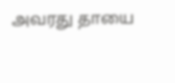அவரது தாயை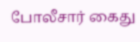போலீசார் கைது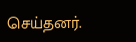செய்தனர்.